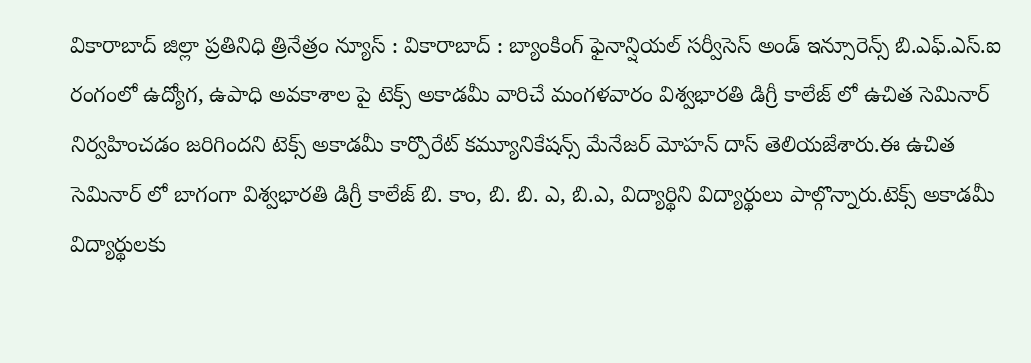వికారాబాద్ జిల్లా ప్రతినిధి త్రినేత్రం న్యూస్ : వికారాబాద్ : బ్యాంకింగ్ ఫైనాన్షియల్ సర్వీసెస్ అండ్ ఇన్సూరెన్స్ బి.ఎఫ్.ఎస్.ఐ రంగంలో ఉద్యోగ, ఉపాధి అవకాశాల పై టెక్స్ అకాడమీ వారిచే మంగళవారం విశ్వభారతి డిగ్రీ కాలేజ్ లో ఉచిత సెమినార్ నిర్వహించడం జరిగిందని టెక్స్ అకాడమీ కార్పొరేట్ కమ్యూనికేషన్స్ మేనేజర్ మోహన్ దాస్ తెలియజేశారు.ఈ ఉచిత సెమినార్ లో బాగంగా విశ్వభారతి డిగ్రీ కాలేజ్ బి. కాం, బి. బి. ఎ, బి.ఎ, విద్యార్థిని విద్యార్థులు పాల్గొన్నారు.టెక్స్ అకాడమీ విద్యార్థులకు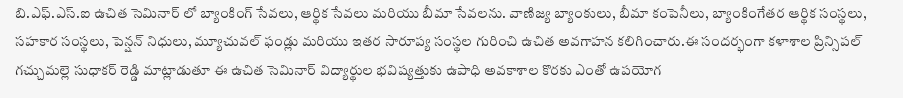బి.ఎఫ్.ఎస్.ఐ ఉచిత సెమినార్ లో బ్యాంకింగ్ సేవలు, ఆర్థిక సేవలు మరియు బీమా సేవలను. వాణిజ్య బ్యాంకులు, బీమా కంపెనీలు, బ్యాంకింగేతర ఆర్థిక సంస్థలు, సహకార సంస్థలు, పెన్షన్ నిధులు, మ్యూచువల్ ఫండ్లు మరియు ఇతర సారూప్య సంస్థల గురించి ఉచిత అవగాహన కలిగించారు.ఈ సందర్భంగా కళాశాల ప్రిన్సిపల్ గచ్చుమల్లె సుధాకర్ రెడ్డి మాట్లాడుతూ ఈ ఉచిత సెమినార్ విద్యార్థుల భవిష్యత్తుకు ఉపాధి అవకాశాల కొరకు ఎంతో ఉపయోగ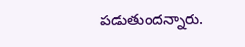పడుతుందన్నారు.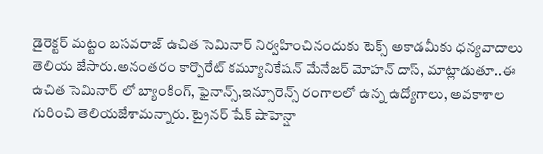డైరెక్టర్ మట్టం బసవరాజ్ ఉచిత సెమినార్ నిర్వహించినందుకు టెక్స్ అకాడమీకు ధన్యవాదాలు తెలియ జేసారు.అనంతరం కార్పొరేట్ కమ్యూనికేషన్ మేనేజర్ మోహన్ దాస్, మాట్లాడుతూ..ఈ ఉచిత సెమినార్ లో బ్యాంకింగ్, ఫైనాన్స్,ఇన్సూరెన్స్ రంగాలలో ఉన్న ఉద్యోగాలు, అవకాశాల గురించి తెలియజేశామన్నారు. ట్రైనర్ షేక్ షాహెన్షా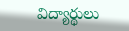విద్యార్థులు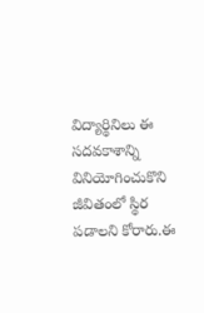విద్యార్థినిలు ఈ సదవకాశాన్ని వినియోగించుకొని జీవితంలో స్థిర పడాలని కోరారు.ఈ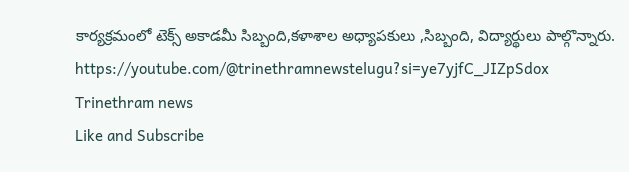కార్యక్రమంలో టెక్స్ అకాడమీ సిబ్బంది,కళాశాల అధ్యాపకులు ,సిబ్బంది, విద్యార్థులు పాల్గొన్నారు.
https://youtube.com/@trinethramnewstelugu?si=ye7yjfC_JIZpSdox
Trinethram news
Like and Subscribe